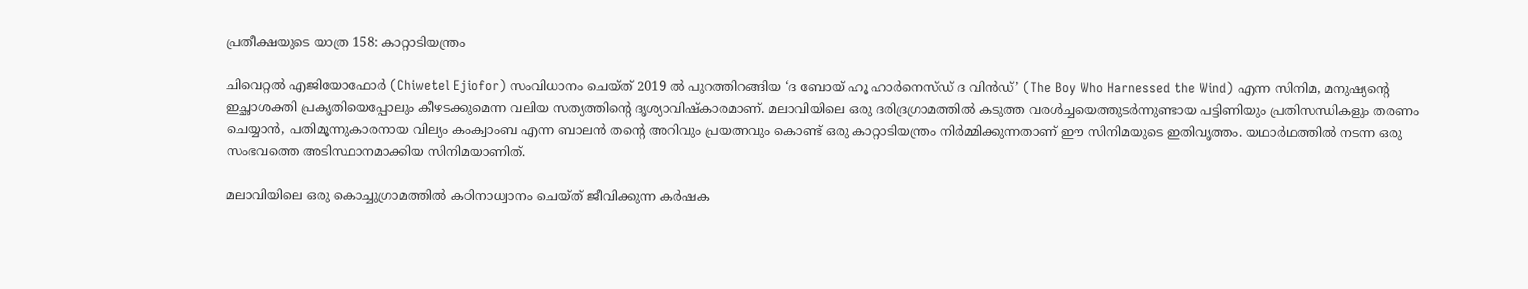പ്രതീക്ഷയുടെ യാത്ര 158: കാറ്റാടിയന്ത്രം

ചിവെറ്റൽ എജിയോഫോർ (Chiwetel Ejiofor) സംവിധാനം ചെയ്ത് 2019 ൽ പുറത്തിറങ്ങിയ ‘ദ ബോയ് ഹൂ ഹാർനെസ്ഡ് ദ വിൻഡ്’ (The Boy Who Harnessed the Wind) എന്ന സിനിമ, മനുഷ്യന്റെ ഇച്ഛാശക്തി പ്രകൃതിയെപ്പോലും കീഴടക്കുമെന്ന വലിയ സത്യത്തിന്റെ ദൃശ്യാവിഷ്കാരമാണ്. മലാവിയിലെ ഒരു ദരിദ്രഗ്രാമത്തിൽ കടുത്ത വരൾച്ചയെത്തുടർന്നുണ്ടായ പട്ടിണിയും പ്രതിസന്ധികളും തരണം ചെയ്യാൻ, പതിമൂന്നുകാരനായ വില്യം കംക്വാംബ എന്ന ബാലൻ തന്റെ അറിവും പ്രയത്നവും കൊണ്ട് ഒരു കാറ്റാടിയന്ത്രം നിർമ്മിക്കുന്നതാണ് ഈ സിനിമയുടെ ഇതിവൃത്തം. യഥാര്‍ഥത്തില്‍ നടന്ന ഒരു സംഭവത്തെ അടിസ്ഥാനമാക്കിയ സിനിമയാണിത്.

മലാവിയിലെ ഒരു കൊച്ചുഗ്രാമത്തിൽ കഠിനാധ്വാനം ചെയ്ത് ജീവിക്കുന്ന കർഷക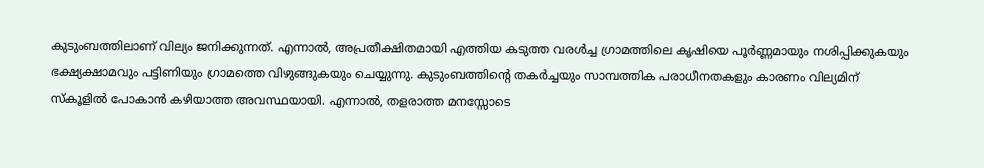കുടുംബത്തിലാണ് വില്യം ജനിക്കുന്നത്. എന്നാൽ, അപ്രതീക്ഷിതമായി എത്തിയ കടുത്ത വരൾച്ച ഗ്രാമത്തിലെ കൃഷിയെ പൂർണ്ണമായും നശിപ്പിക്കുകയും ഭക്ഷ്യക്ഷാമവും പട്ടിണിയും ഗ്രാമത്തെ വിഴുങ്ങുകയും ചെയ്യുന്നു. കുടുംബത്തിന്റെ തകർച്ചയും സാമ്പത്തിക പരാധീനതകളും കാരണം വില്യമിന് സ്കൂളിൽ പോകാൻ കഴിയാത്ത അവസ്ഥയായി. എന്നാൽ, തളരാത്ത മനസ്സോടെ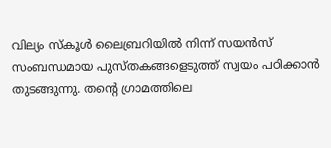വില്യം സ്കൂൾ ലൈബ്രറിയിൽ നിന്ന് സയന്‍സ് സംബന്ധമായ പുസ്തകങ്ങളെടുത്ത് സ്വയം പഠിക്കാൻ തുടങ്ങുന്നു. തന്റെ ഗ്രാമത്തിലെ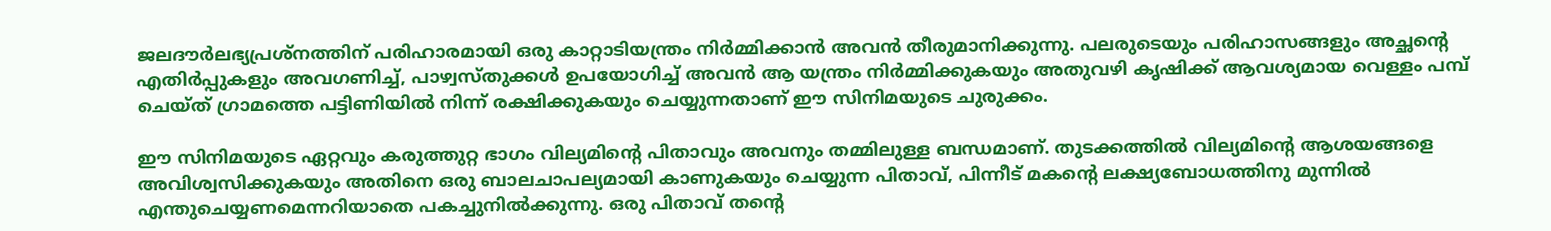ജലദൗര്‍ലഭ്യപ്രശ്നത്തിന് പരിഹാരമായി ഒരു കാറ്റാടിയന്ത്രം നിർമ്മിക്കാൻ അവൻ തീരുമാനിക്കുന്നു. പലരുടെയും പരിഹാസങ്ങളും അച്ഛന്റെ എതിർപ്പുകളും അവഗണിച്ച്, പാഴ്വസ്തുക്കൾ ഉപയോഗിച്ച് അവൻ ആ യന്ത്രം നിർമ്മിക്കുകയും അതുവഴി കൃഷിക്ക് ആവശ്യമായ വെള്ളം പമ്പ് ചെയ്ത് ഗ്രാമത്തെ പട്ടിണിയിൽ നിന്ന് രക്ഷിക്കുകയും ചെയ്യുന്നതാണ് ഈ സിനിമയുടെ ചുരുക്കം.

ഈ സിനിമയുടെ ഏറ്റവും കരുത്തുറ്റ ഭാഗം വില്യമിന്റെ പിതാവും അവനും തമ്മിലുള്ള ബന്ധമാണ്. തുടക്കത്തിൽ വില്യമിന്റെ ആശയങ്ങളെ അവിശ്വസിക്കുകയും അതിനെ ഒരു ബാലചാപല്യമായി കാണുകയും ചെയ്യുന്ന പിതാവ്, പിന്നീട് മകന്റെ ലക്ഷ്യബോധത്തിനു മുന്നിൽ എന്തുചെയ്യണമെന്നറിയാതെ പകച്ചുനിൽക്കുന്നു. ഒരു പിതാവ് തന്റെ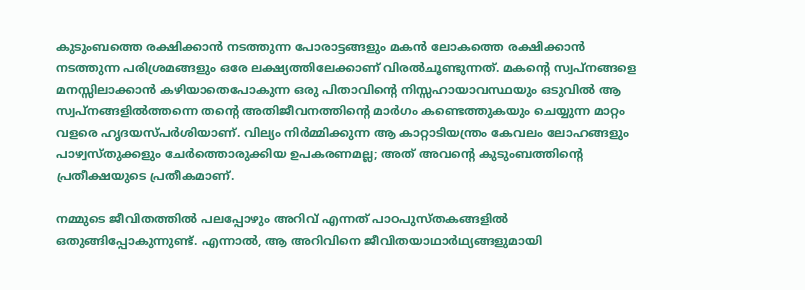കുടുംബത്തെ രക്ഷിക്കാൻ നടത്തുന്ന പോരാട്ടങ്ങളും മകൻ ലോകത്തെ രക്ഷിക്കാൻ നടത്തുന്ന പരിശ്രമങ്ങളും ഒരേ ലക്ഷ്യത്തിലേക്കാണ് വിരൽചൂണ്ടുന്നത്. മകന്റെ സ്വപ്നങ്ങളെ മനസ്സിലാക്കാൻ കഴിയാതെപോകുന്ന ഒരു പിതാവിന്റെ നിസ്സഹായാവസ്ഥയും ഒടുവിൽ ആ സ്വപ്നങ്ങളിൽത്തന്നെ തന്റെ അതിജീവനത്തിന്റെ മാർഗം കണ്ടെത്തുകയും ചെയ്യുന്ന മാറ്റം വളരെ ഹൃദയസ്പർശിയാണ്. വില്യം നിർമ്മിക്കുന്ന ആ കാറ്റാടിയന്ത്രം കേവലം ലോഹങ്ങളും പാഴ്വസ്തുക്കളും ചേർത്തൊരുക്കിയ ഉപകരണമല്ല; അത് അവന്റെ കുടുംബത്തിന്റെ പ്രതീക്ഷയുടെ പ്രതീകമാണ്‌.

നമ്മുടെ ജീവിതത്തിൽ പലപ്പോഴും അറിവ് എന്നത് പാഠപുസ്തകങ്ങളിൽ ഒതുങ്ങിപ്പോകുന്നുണ്ട്. എന്നാൽ, ആ അറിവിനെ ജീവിതയാഥാർഥ്യങ്ങളുമായി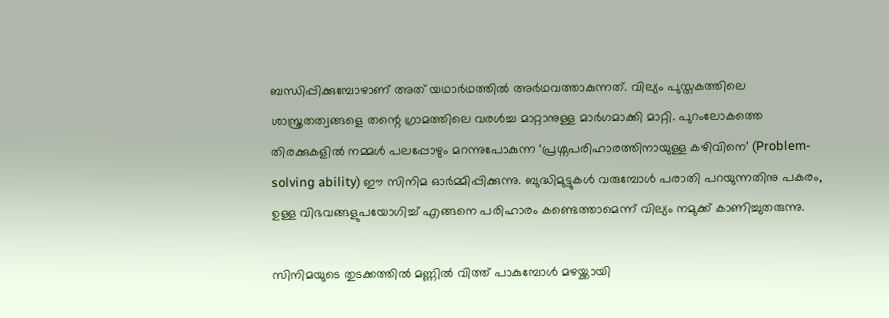ബന്ധിപ്പിക്കുമ്പോഴാണ് അത് യഥാർഥത്തിൽ അർഥവത്താകുന്നത്. വില്യം പുസ്തകത്തിലെ ശാസ്ത്രതത്വങ്ങളെ തന്റെ ഗ്രാമത്തിലെ വരൾച്ച മാറ്റാനുള്ള മാർഗമാക്കി മാറ്റി. പുറംലോകത്തെ തിരക്കുകളിൽ നമ്മൾ പലപ്പോഴും മറന്നുപോകുന്ന ‘പ്രശ്നപരിഹാരത്തിനായുള്ള കഴിവിനെ’ (Problem-solving ability) ഈ സിനിമ ഓർമ്മിപ്പിക്കുന്നു. ബുദ്ധിമുട്ടുകൾ വരുമ്പോൾ പരാതി പറയുന്നതിനു പകരം, ഉള്ള വിഭവങ്ങളുപയോഗിച്ച് എങ്ങനെ പരിഹാരം കണ്ടെത്താമെന്ന് വില്യം നമുക്ക് കാണിച്ചുതരുന്നു.

സിനിമയുടെ തുടക്കത്തിൽ മണ്ണിൽ വിത്ത് പാകുമ്പോൾ മഴയ്ക്കായി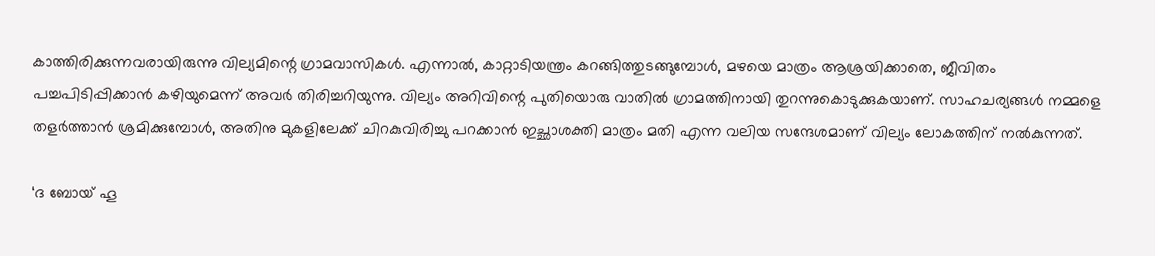കാത്തിരിക്കുന്നവരായിരുന്നു വില്യമിന്റെ ഗ്രാമവാസികൾ. എന്നാൽ, കാറ്റാടിയന്ത്രം കറങ്ങിത്തുടങ്ങുമ്പോൾ, മഴയെ മാത്രം ആശ്രയിക്കാതെ, ജീവിതം പച്ചപിടിപ്പിക്കാൻ കഴിയുമെന്ന് അവർ തിരിച്ചറിയുന്നു. വില്യം അറിവിന്റെ പുതിയൊരു വാതിൽ ഗ്രാമത്തിനായി തുറന്നുകൊടുക്കുകയാണ്. സാഹചര്യങ്ങൾ നമ്മളെ തളർത്താൻ ശ്രമിക്കുമ്പോൾ, അതിനു മുകളിലേക്ക് ചിറകുവിരിച്ചു പറക്കാൻ ഇച്ഛാശക്തി മാത്രം മതി എന്ന വലിയ സന്ദേശമാണ് വില്യം ലോകത്തിന് നൽകുന്നത്.

‘ദ ബോയ് ഹൂ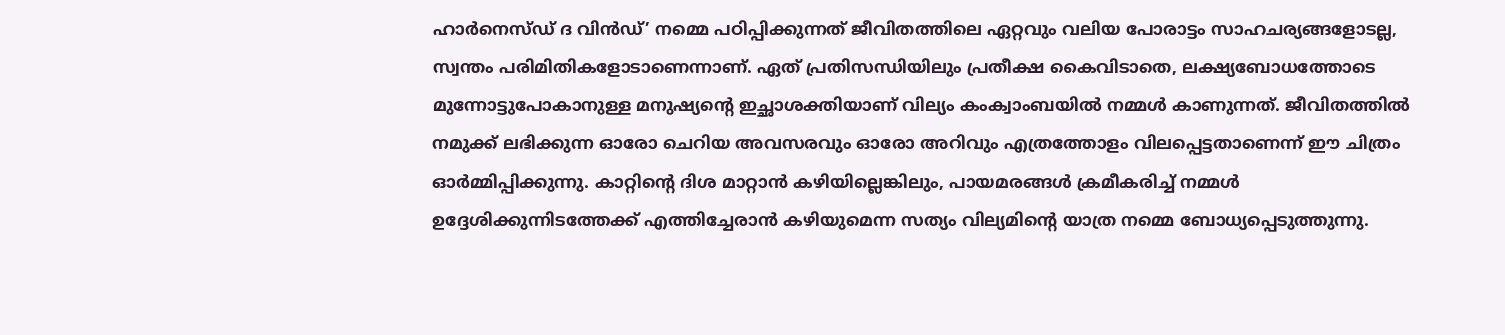ഹാർനെസ്ഡ് ദ വിൻഡ്’ നമ്മെ പഠിപ്പിക്കുന്നത് ജീവിതത്തിലെ ഏറ്റവും വലിയ പോരാട്ടം സാഹചര്യങ്ങളോടല്ല, സ്വന്തം പരിമിതികളോടാണെന്നാണ്. ഏത് പ്രതിസന്ധിയിലും പ്രതീക്ഷ കൈവിടാതെ, ലക്ഷ്യബോധത്തോടെ മുന്നോട്ടുപോകാനുള്ള മനുഷ്യന്റെ ഇച്ഛാശക്തിയാണ് വില്യം കംക്വാംബയിൽ നമ്മൾ കാണുന്നത്. ജീവിതത്തിൽ നമുക്ക് ലഭിക്കുന്ന ഓരോ ചെറിയ അവസരവും ഓരോ അറിവും എത്രത്തോളം വിലപ്പെട്ടതാണെന്ന് ഈ ചിത്രം ഓർമ്മിപ്പിക്കുന്നു. കാറ്റിന്റെ ദിശ മാറ്റാൻ കഴിയില്ലെങ്കിലും, പായമരങ്ങൾ ക്രമീകരിച്ച് നമ്മൾ ഉദ്ദേശിക്കുന്നിടത്തേക്ക് എത്തിച്ചേരാൻ കഴിയുമെന്ന സത്യം വില്യമിന്റെ യാത്ര നമ്മെ ബോധ്യപ്പെടുത്തുന്നു.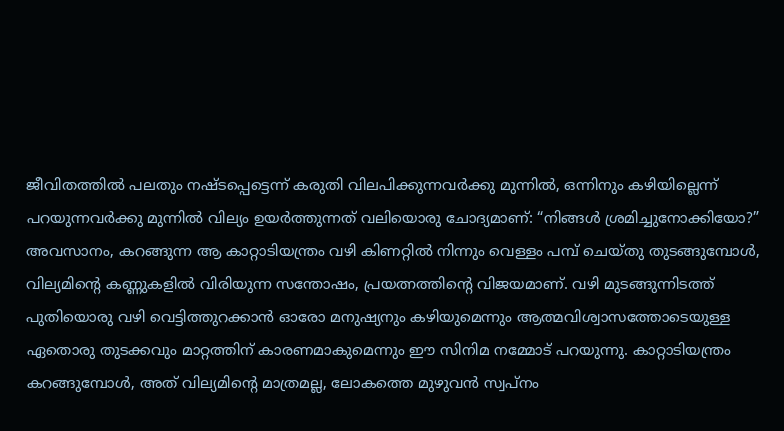ജീവിതത്തിൽ പലതും നഷ്ടപ്പെട്ടെന്ന് കരുതി വിലപിക്കുന്നവർക്കു മുന്നിൽ, ഒന്നിനും കഴിയില്ലെന്ന് പറയുന്നവർക്കു മുന്നിൽ വില്യം ഉയർത്തുന്നത് വലിയൊരു ചോദ്യമാണ്: “നിങ്ങൾ ശ്രമിച്ചുനോക്കിയോ?” അവസാനം, കറങ്ങുന്ന ആ കാറ്റാടിയന്ത്രം വഴി കിണറ്റില്‍ നിന്നും വെള്ളം പമ്പ് ചെയ്തു തുടങ്ങുമ്പോള്‍, വില്യമിന്റെ കണ്ണുകളിൽ വിരിയുന്ന സന്തോഷം, പ്രയത്നത്തിന്റെ വിജയമാണ്. വഴി മുടങ്ങുന്നിടത്ത് പുതിയൊരു വഴി വെട്ടിത്തുറക്കാൻ ഓരോ മനുഷ്യനും കഴിയുമെന്നും ആത്മവിശ്വാസത്തോടെയുള്ള ഏതൊരു തുടക്കവും മാറ്റത്തിന് കാരണമാകുമെന്നും ഈ സിനിമ നമ്മോട് പറയുന്നു. കാറ്റാടിയന്ത്രം കറങ്ങുമ്പോള്‍, അത് വില്യമിന്റെ മാത്രമല്ല, ലോകത്തെ മുഴുവൻ സ്വപ്നം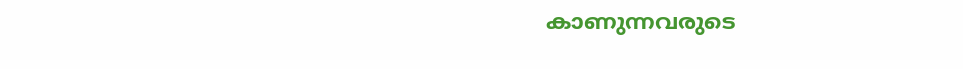കാണുന്നവരുടെ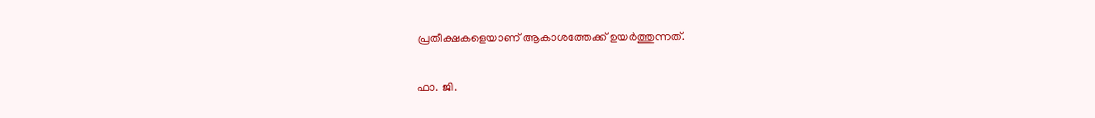പ്രതീക്ഷകളെയാണ് ആകാശത്തേക്ക് ഉയർത്തുന്നത്.

ഫാ. ജി.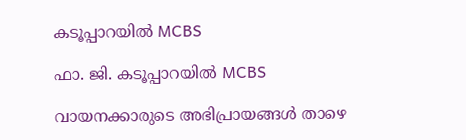കടൂപ്പാറയിൽ MCBS

ഫാ. ജി. കടൂപ്പാറയിൽ MCBS

വായനക്കാരുടെ അഭിപ്രായങ്ങൾ താഴെ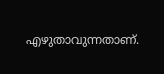എഴുതാവുന്നതാണ്.